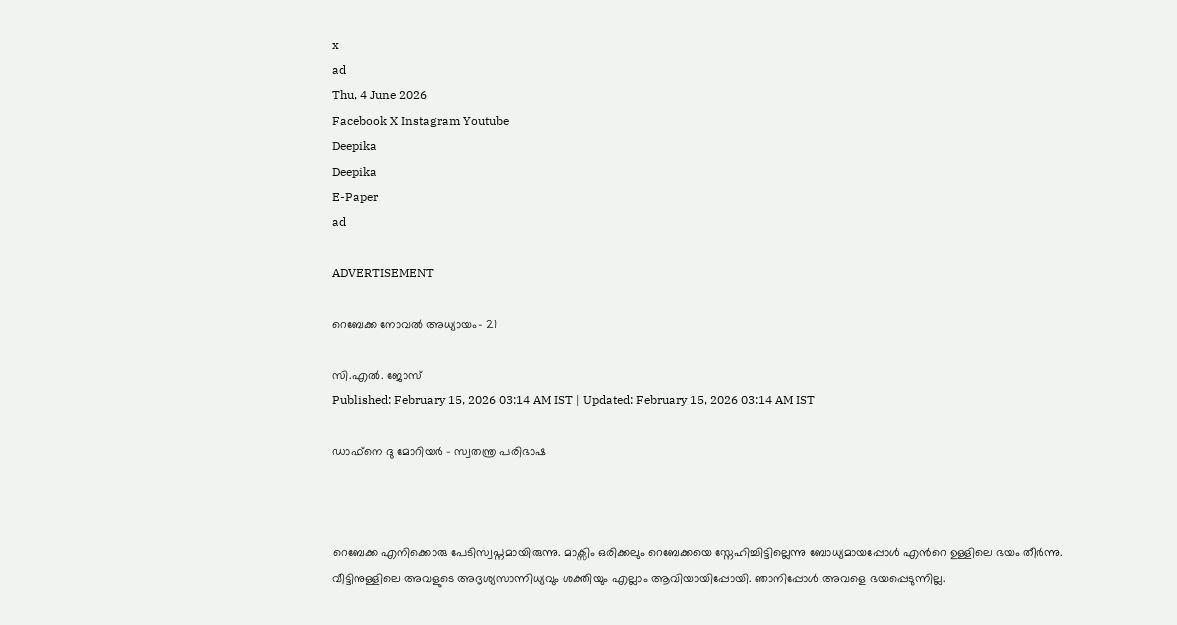x
ad
Thu, 4 June 2026
Facebook X Instagram Youtube
Deepika
Deepika
E-Paper
ad

ADVERTISEMENT

റെബേക്ക നോവൽ അധ്യായം- 21

സി.എൽ. ജോസ്
Published: February 15, 2026 03:14 AM IST | Updated: February 15, 2026 03:14 AM IST

ഡാഫ്നെ ദു മോറിയർ - സ്വതന്ത്ര പരിഭാഷ



റെബേക്ക എനിക്കൊരു പേടിസ്വപ്നമായിരുന്നു. മാക്സിം ഒരിക്കലും റെബേക്കയെ സ്നേഹിച്ചിട്ടില്ലെന്നു ബോധ്യമായപ്പോൾ എന്‍റെ ഉള്ളിലെ ഭയം തീർന്നു. വീട്ടിനുള്ളിലെ അവളുടെ അദൃശ്യസാന്നിധ്യവും ശക്തിയും എല്ലാം ആവിയായിപ്പോയി. ഞാനിപ്പോൾ അവളെ ഭയപ്പെടുന്നില്ല.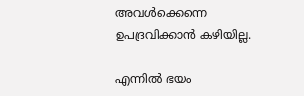അവൾക്കെന്നെ ഉപദ്രവിക്കാൻ കഴിയില്ല.

എന്നിൽ ഭയം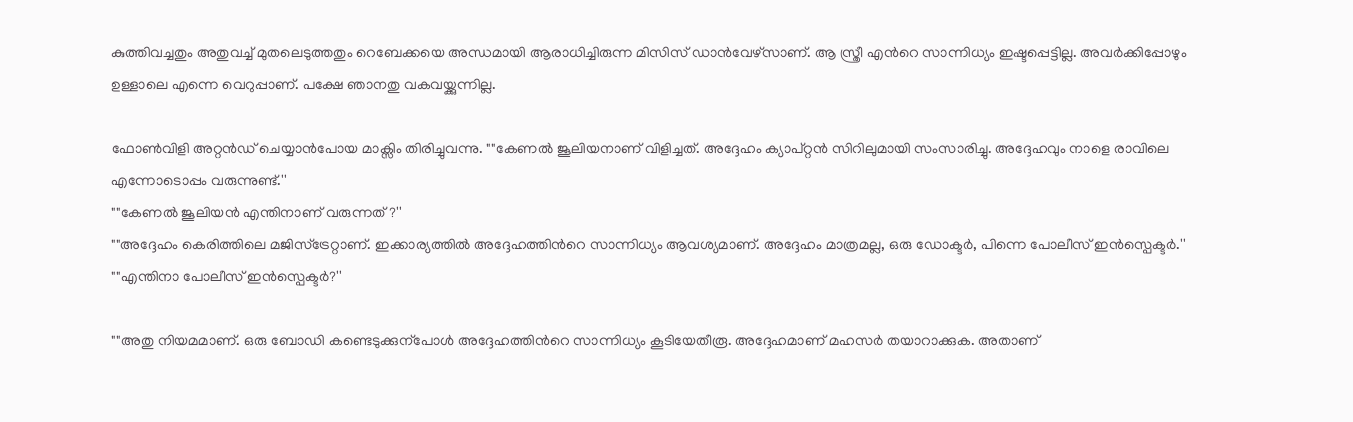കുത്തിവച്ചതും അതുവച്ച് മുതലെടുത്തതും റെബേക്കയെ അന്ധമായി ആരാധിച്ചിരുന്ന മിസിസ് ഡാൻവേഴ്സാണ്. ആ സ്ത്രീ എന്‍റെ സാന്നിധ്യം ഇഷ്ടപ്പെട്ടില്ല. അവർക്കിപ്പോഴും ഉള്ളാലെ എന്നെ വെറുപ്പാണ്. പക്ഷേ ഞാനതു വകവയ്ക്കുന്നില്ല.

ഫോണ്‍വിളി അറ്റൻഡ് ചെയ്യാൻപോയ മാക്സിം തിരിച്ചുവന്നു. ""കേണൽ ജൂലിയനാണ് വിളിച്ചത്. അദ്ദേഹം ക്യാപ്റ്റൻ സിറിലുമായി സംസാരിച്ചു. അദ്ദേഹവും നാളെ രാവിലെ എന്നോടൊപ്പം വരുന്നുണ്ട്.''
""കേണൽ ജൂലിയൻ എന്തിനാണ് വരുന്നത്?''
""അദ്ദേഹം കെരിത്തിലെ മജിസ്ട്രേറ്റാണ്. ഇക്കാര്യത്തിൽ അദ്ദേഹത്തിന്‍റെ സാന്നിധ്യം ആവശ്യമാണ്. അദ്ദേഹം മാത്രമല്ല, ഒരു ഡോക്ടർ, പിന്നെ പോലീസ് ഇൻസ്പെക്ടർ.''
""എന്തിനാ പോലീസ് ഇൻസ്പെക്ടർ?''

""അതു നിയമമാണ്. ഒരു ബോഡി കണ്ടെടുക്കുന്പോൾ അദ്ദേഹത്തിന്‍റെ സാന്നിധ്യം കൂടിയേതീരൂ. അദ്ദേഹമാണ് മഹസർ തയാറാക്കുക. അതാണ്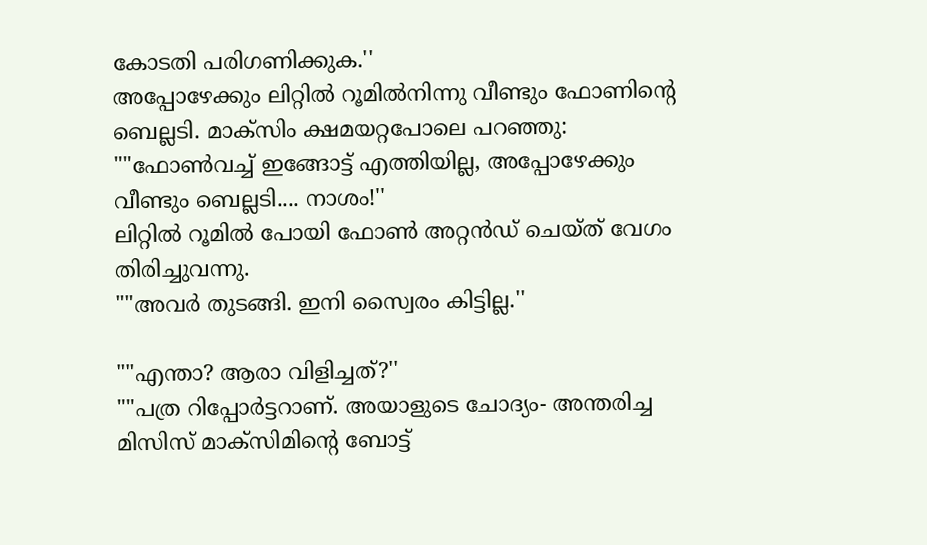കോടതി പരിഗണിക്കുക.''
അപ്പോഴേക്കും ലിറ്റിൽ റൂമിൽനിന്നു വീണ്ടും ഫോണിന്‍റെ ബെല്ലടി. മാക്സിം ക്ഷമയറ്റപോലെ പറഞ്ഞു: ""ഫോണ്‍വച്ച് ഇങ്ങോട്ട് എത്തിയില്ല, അപ്പോഴേക്കും വീണ്ടും ബെല്ലടി.... നാശം!''
ലിറ്റിൽ റൂമിൽ പോയി ഫോണ്‍ അറ്റൻഡ് ചെയ്ത് വേഗം തിരിച്ചുവന്നു.
""അവർ തുടങ്ങി. ഇനി സ്വൈരം കിട്ടില്ല.''

""എന്താ? ആരാ വിളിച്ചത്?''
""പത്ര റിപ്പോർട്ടറാണ്. അയാളുടെ ചോദ്യം- അന്തരിച്ച മിസിസ് മാക്സിമിന്‍റെ ബോട്ട്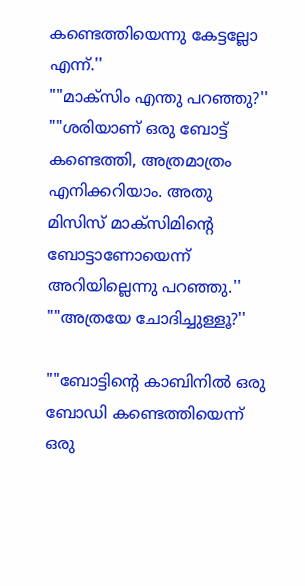കണ്ടെത്തിയെന്നു കേട്ടല്ലോ എന്ന്.''
""മാക്സിം എന്തു പറഞ്ഞു?''
""ശരിയാണ് ഒരു ബോട്ട് കണ്ടെത്തി, അത്രമാത്രം എനിക്കറിയാം. അതു മിസിസ് മാക്സിമിന്‍റെ ബോട്ടാണോയെന്ന് അറിയില്ലെന്നു പറഞ്ഞു.''
""അത്രയേ ചോദിച്ചുള്ളൂ?''

""ബോട്ടിന്‍റെ കാബിനിൽ ഒരു ബോഡി കണ്ടെത്തിയെന്ന് ഒരു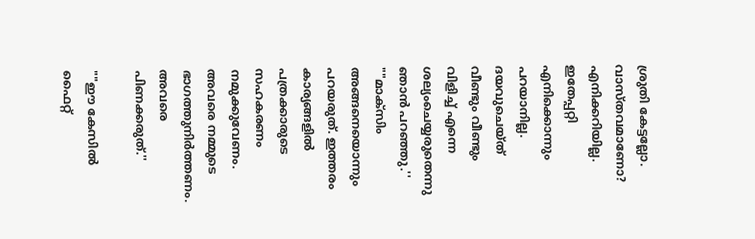ശ്രുതി കേട്ടല്ലോ. വാസ്തവമാണോ? എനിക്കറിയില്ല. ഇതേപ്പറ്റി എനിക്കൊന്നും പറയാനില്ല. ദയവുചെയ്ത് വീണ്ടും വീണ്ടും വിളിച്ച് എന്നെ ശല്യംചെയ്യരുതെന്നു ഞാൻ പറഞ്ഞു.''
""മാക്സിം അങ്ങനെയൊന്നും പറയരുത്. ഇത്തരം കാര്യങ്ങളിൽ പത്രക്കാരുടെ സഹകരണം നമുക്കുവേണം. അവരെ നമ്മുടെ ഭാഗത്തുനിർത്തണം. അവരെ പിണക്കരുത്.''

""ഈ കേസിൽ ഫൈറ്റ്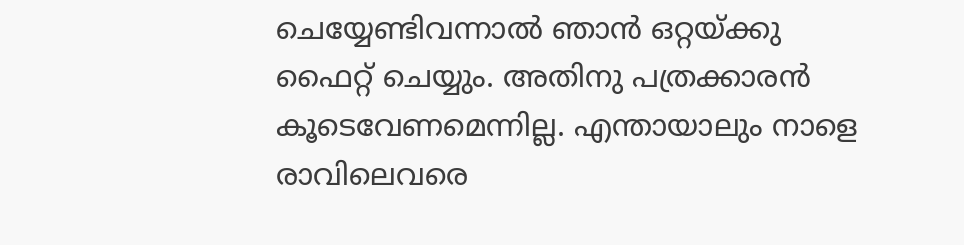ചെയ്യേണ്ടിവന്നാൽ ഞാൻ ഒറ്റയ്ക്കു ഫൈറ്റ് ചെയ്യും. അതിനു പത്രക്കാരൻ കൂടെവേണമെന്നില്ല. എന്തായാലും നാളെ രാവിലെവരെ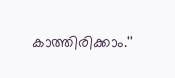കാത്തിരിക്കാം.''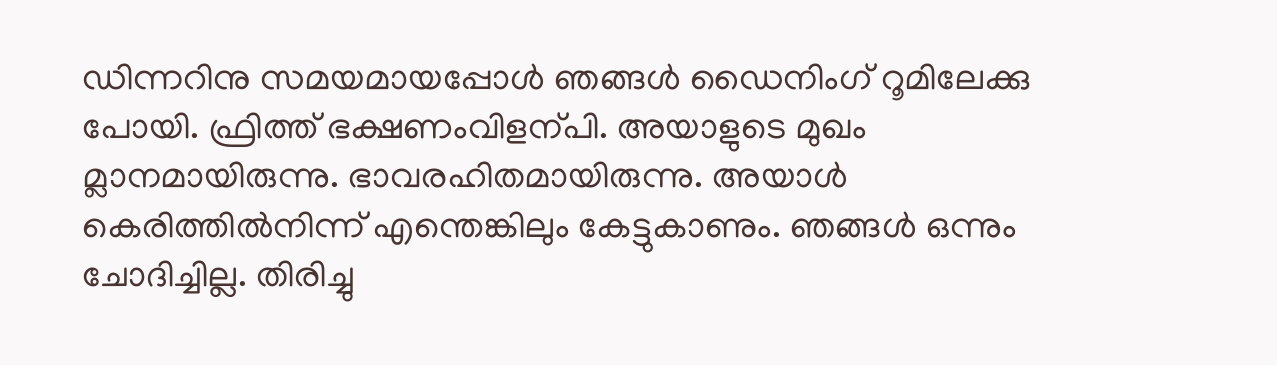ഡിന്നറിനു സമയമായപ്പോൾ ഞങ്ങൾ ഡൈനിംഗ് റൂമിലേക്കു പോയി. ഫ്രിത്ത് ഭക്ഷണംവിളന്പി. അയാളുടെ മുഖം മ്ലാനമായിരുന്നു. ഭാവരഹിതമായിരുന്നു. അയാൾ കെരിത്തിൽനിന്ന് എന്തെങ്കിലും കേട്ടുകാണും. ഞങ്ങൾ ഒന്നും ചോദിച്ചില്ല. തിരിച്ചു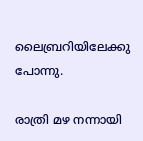ലൈബ്രറിയിലേക്കു പോന്നു.

രാത്രി മഴ നന്നായി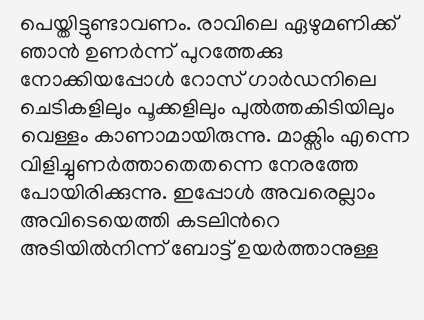പെയ്തിട്ടുണ്ടാവണം. രാവിലെ ഏഴുമണിക്ക് ഞാൻ ഉണർന്ന് പുറത്തേക്കു നോക്കിയപ്പോൾ റോസ് ഗാർഡനിലെ ചെടികളിലും പൂക്കളിലും പുൽത്തകിടിയിലും വെള്ളം കാണാമായിരുന്നു. മാക്സിം എന്നെ വിളിച്ചുണർത്താതെതന്നെ നേരത്തേ പോയിരിക്കുന്നു. ഇപ്പോൾ അവരെല്ലാം അവിടെയെത്തി കടലിന്‍റെ അടിയിൽനിന്ന് ബോട്ട് ഉയർത്താനുള്ള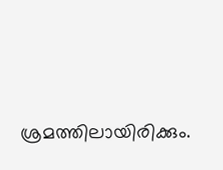ശ്രമത്തിലായിരിക്കും.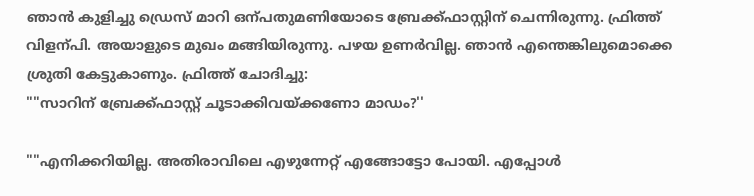ഞാൻ കുളിച്ചു ഡ്രെസ് മാറി ഒന്പതുമണിയോടെ ബ്രേക്ക്ഫാസ്റ്റിന് ചെന്നിരുന്നു. ഫ്രിത്ത് വിളന്പി. അയാളുടെ മുഖം മങ്ങിയിരുന്നു. പഴയ ഉണർവില്ല. ഞാൻ എന്തെങ്കിലുമൊക്കെ ശ്രുതി കേട്ടുകാണും. ഫ്രിത്ത് ചോദിച്ചു:
""സാറിന് ബ്രേക്ക്ഫാസ്റ്റ് ചൂടാക്കിവയ്ക്കണോ മാഡം?''

""എനിക്കറിയില്ല. അതിരാവിലെ എഴുന്നേറ്റ് എങ്ങോട്ടോ പോയി. എപ്പോൾ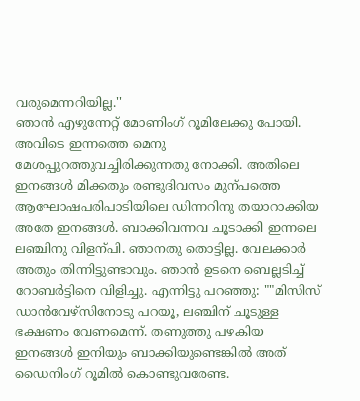വരുമെന്നറിയില്ല.''
ഞാൻ എഴുന്നേറ്റ് മോണിംഗ് റൂമിലേക്കു പോയി. അവിടെ ഇന്നത്തെ മെനു മേശപ്പുറത്തുവച്ചിരിക്കുന്നതു നോക്കി. അതിലെ ഇനങ്ങൾ മിക്കതും രണ്ടുദിവസം മുന്പത്തെ ആഘോഷപരിപാടിയിലെ ഡിന്നറിനു തയാറാക്കിയ അതേ ഇനങ്ങൾ. ബാക്കിവന്നവ ചൂടാക്കി ഇന്നലെ ലഞ്ചിനു വിളന്പി. ഞാനതു തൊട്ടില്ല. വേലക്കാർ അതും തിന്നിട്ടുണ്ടാവും. ഞാൻ ഉടനെ ബെല്ലടിച്ച് റോബർട്ടിനെ വിളിച്ചു. എന്നിട്ടു പറഞ്ഞു: ""മിസിസ് ഡാൻവേഴ്സിനോടു പറയൂ, ലഞ്ചിന് ചൂടുള്ള ഭക്ഷണം വേണമെന്ന്. തണുത്തു പഴകിയ ഇനങ്ങൾ ഇനിയും ബാക്കിയുണ്ടെങ്കിൽ അത് ഡൈനിംഗ് റൂമിൽ കൊണ്ടുവരേണ്ട.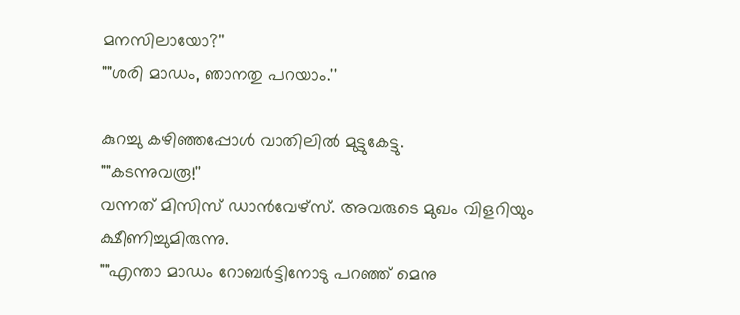മനസിലായോ?''
""ശരി മാഡം, ഞാനതു പറയാം.''

കുറച്ചു കഴിഞ്ഞപ്പോൾ വാതിലിൽ മുട്ടുകേട്ടു.
""കടന്നുവരൂ!''
വന്നത് മിസിസ് ഡാൻവേഴ്സ്. അവരുടെ മുഖം വിളറിയും ക്ഷീണിച്ചുമിരുന്നു.
""എന്താ മാഡം റോബർട്ടിനോടു പറഞ്ഞ് മെനു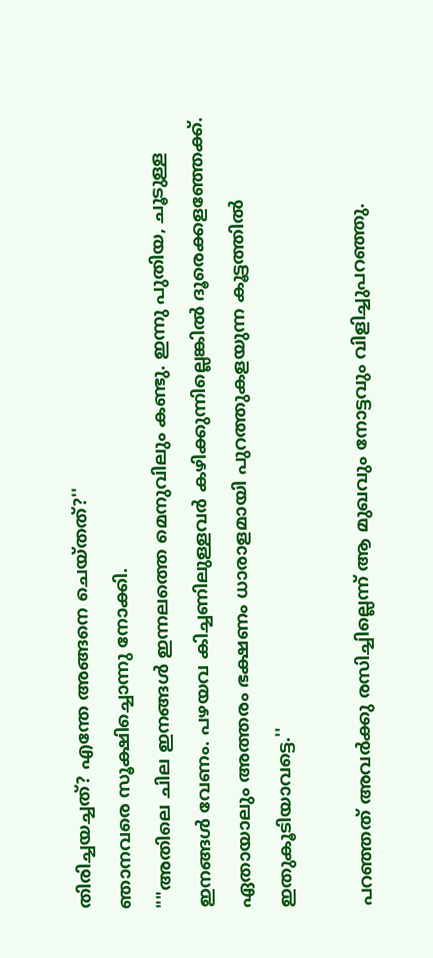തിരിച്ചയച്ചത്? എന്തേ അങ്ങനെ ചെയ്തത്?''
ഞാനവരെ സൂക്ഷിച്ചൊന്നു നോക്കി.
""അതിലെ ചില ഇനങ്ങൾ ഇന്നലത്തെ മെനുവിലും കണ്ടു. ഇന്നു പുതിയ, ചൂടുള്ള ഇനങ്ങൾ വേണം. പഴയവ കിച്ചണിലുള്ളവർ കഴിക്കുന്നില്ലെങ്കിൽ ദൂരെക്കളഞ്ഞേക്ക്. ഏതായാലും അത്തരം ഭക്ഷണം ധാരാളമായി പുറത്തുകളയുന്ന കൂട്ടത്തിൽ ഇതുകൂടിയാവട്ടെ.''

പറഞ്ഞത് അവർക്കു രസിച്ചില്ലെന്ന് ആ മുഖവും നോട്ടവും വിളിച്ചുപറഞ്ഞു.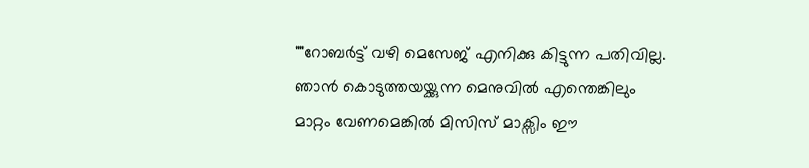""റോബർട്ട് വഴി മെസേജ് എനിക്കു കിട്ടുന്ന പതിവില്ല. ഞാൻ കൊടുത്തയയ്ക്കുന്ന മെനുവിൽ എന്തെങ്കിലും മാറ്റം വേണമെങ്കിൽ മിസിസ് മാക്സിം ഈ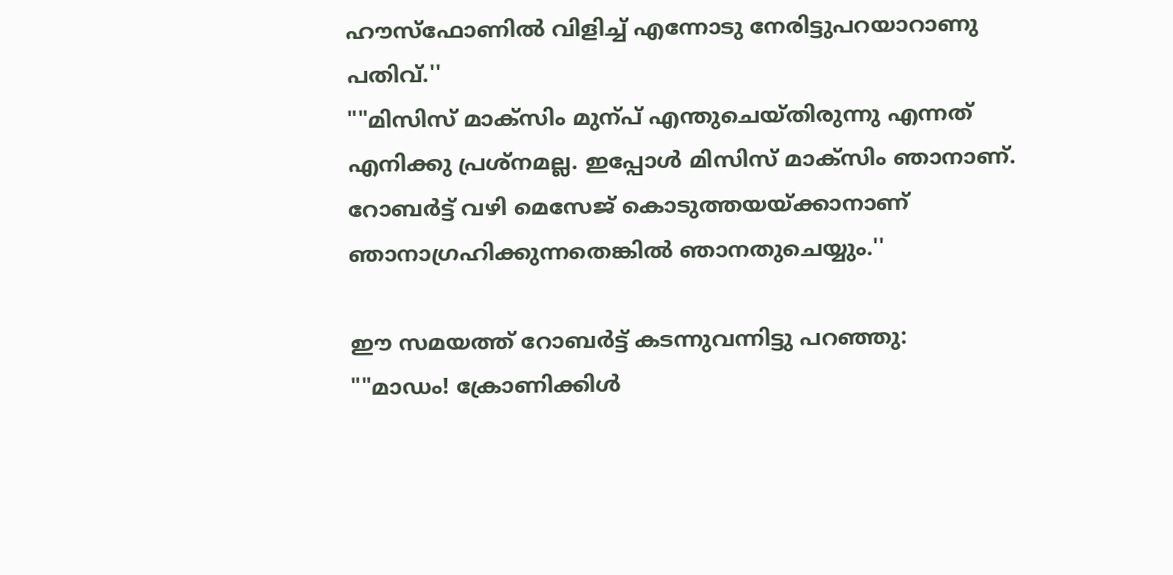ഹൗസ്ഫോണിൽ വിളിച്ച് എന്നോടു നേരിട്ടുപറയാറാണു പതിവ്.''
""മിസിസ് മാക്സിം മുന്പ് എന്തുചെയ്തിരുന്നു എന്നത് എനിക്കു പ്രശ്നമല്ല. ഇപ്പോൾ മിസിസ് മാക്സിം ഞാനാണ്. റോബർട്ട് വഴി മെസേജ് കൊടുത്തയയ്ക്കാനാണ് ഞാനാഗ്രഹിക്കുന്നതെങ്കിൽ ഞാനതുചെയ്യും.''

ഈ സമയത്ത് റോബർട്ട് കടന്നുവന്നിട്ടു പറഞ്ഞു:
""മാഡം! ക്രോണിക്കിൾ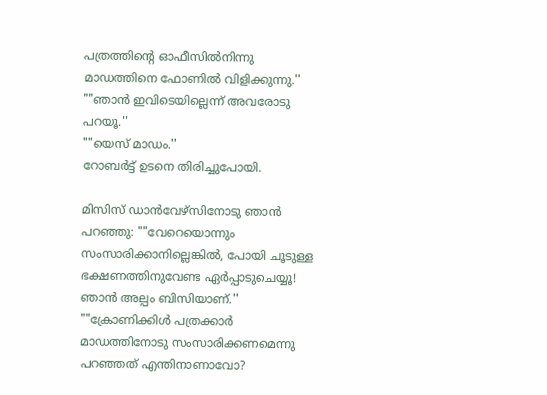പത്രത്തിന്‍റെ ഓഫീസിൽനിന്നു മാഡത്തിനെ ഫോണിൽ വിളിക്കുന്നു.''
""ഞാൻ ഇവിടെയില്ലെന്ന് അവരോടു പറയൂ.''
""യെസ് മാഡം.''
റോബർട്ട് ഉടനെ തിരിച്ചുപോയി.

മിസിസ് ഡാൻവേഴ്സിനോടു ഞാൻ പറഞ്ഞു: ""വേറെയൊന്നും സംസാരിക്കാനില്ലെങ്കിൽ, പോയി ചൂടുള്ള ഭക്ഷണത്തിനുവേണ്ട ഏർപ്പാടുചെയ്യൂ! ഞാൻ അല്പം ബിസിയാണ്.''
""ക്രോണിക്കിൾ പത്രക്കാർ മാഡത്തിനോടു സംസാരിക്കണമെന്നു പറഞ്ഞത് എന്തിനാണാവോ?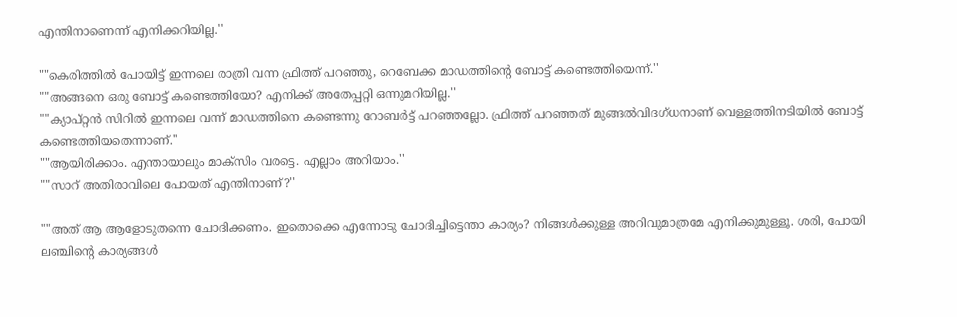എന്തിനാണെന്ന് എനിക്കറിയില്ല.''

""കെരിത്തിൽ പോയിട്ട് ഇന്നലെ രാത്രി വന്ന ഫ്രിത്ത് പറഞ്ഞു, റെബേക്ക മാഡത്തിന്‍റെ ബോട്ട് കണ്ടെത്തിയെന്ന്.''
""അങ്ങനെ ഒരു ബോട്ട് കണ്ടെത്തിയോ? എനിക്ക് അതേപ്പറ്റി ഒന്നുമറിയില്ല.''
""ക്യാപ്റ്റൻ സിറിൽ ഇന്നലെ വന്ന് മാഡത്തിനെ കണ്ടെന്നു റോബർട്ട് പറഞ്ഞല്ലോ. ഫ്രിത്ത് പറഞ്ഞത് മുങ്ങൽവിദഗ്ധനാണ് വെള്ളത്തിനടിയിൽ ബോട്ട് കണ്ടെത്തിയതെന്നാണ്.''
""ആയിരിക്കാം. എന്തായാലും മാക്സിം വരട്ടെ. എല്ലാം അറിയാം.''
""സാറ് അതിരാവിലെ പോയത് എന്തിനാണ്?''

""അത് ആ ആളോടുതന്നെ ചോദിക്കണം. ഇതൊക്കെ എന്നോടു ചോദിച്ചിട്ടെന്താ കാര്യം? നിങ്ങൾക്കുള്ള അറിവുമാത്രമേ എനിക്കുമുള്ളൂ. ശരി, പോയി ലഞ്ചിന്‍റെ കാര്യങ്ങൾ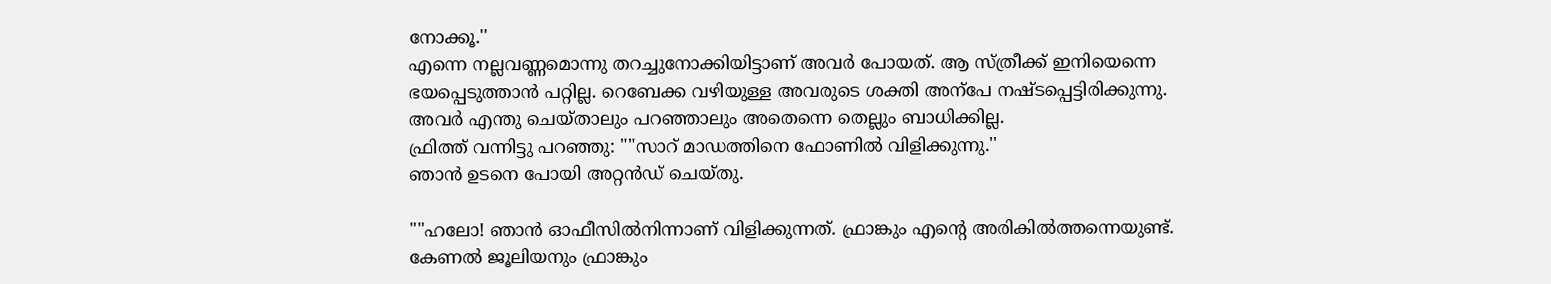നോക്കൂ.''
എന്നെ നല്ലവണ്ണമൊന്നു തറച്ചുനോക്കിയിട്ടാണ് അവർ പോയത്. ആ സ്ത്രീക്ക് ഇനിയെന്നെ ഭയപ്പെടുത്താൻ പറ്റില്ല. റെബേക്ക വഴിയുള്ള അവരുടെ ശക്തി അന്പേ നഷ്ടപ്പെട്ടിരിക്കുന്നു. അവർ എന്തു ചെയ്താലും പറഞ്ഞാലും അതെന്നെ തെല്ലും ബാധിക്കില്ല.
ഫ്രിത്ത് വന്നിട്ടു പറഞ്ഞു: ""സാറ് മാഡത്തിനെ ഫോണിൽ വിളിക്കുന്നു.''
ഞാൻ ഉടനെ പോയി അറ്റൻഡ് ചെയ്തു.

""ഹലോ! ഞാൻ ഓഫീസിൽനിന്നാണ് വിളിക്കുന്നത്. ഫ്രാങ്കും എന്‍റെ അരികിൽത്തന്നെയുണ്ട്. കേണൽ ജൂലിയനും ഫ്രാങ്കും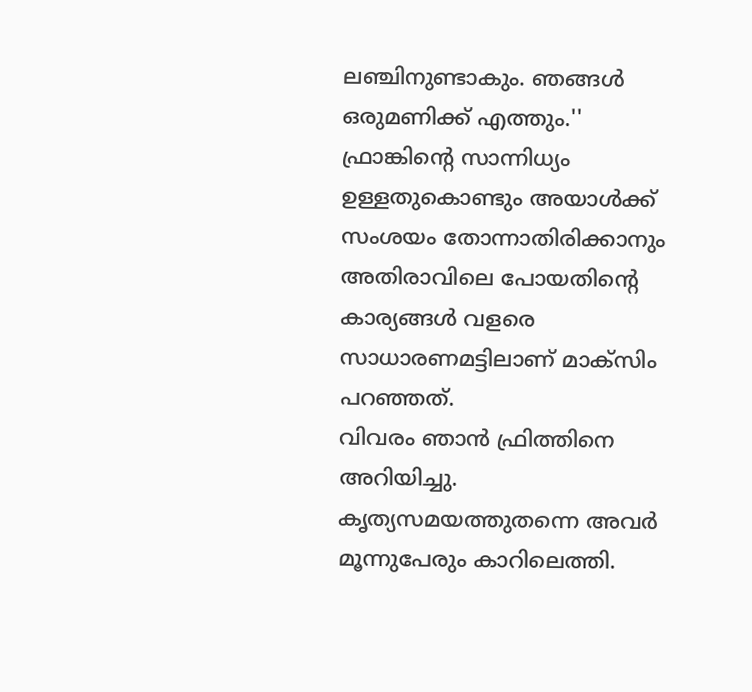ലഞ്ചിനുണ്ടാകും. ഞങ്ങൾ ഒരുമണിക്ക് എത്തും.''
ഫ്രാങ്കിന്‍റെ സാന്നിധ്യം ഉള്ളതുകൊണ്ടും അയാൾക്ക് സംശയം തോന്നാതിരിക്കാനും അതിരാവിലെ പോയതിന്‍റെ കാര്യങ്ങൾ വളരെ സാധാരണമട്ടിലാണ് മാക്സിം പറഞ്ഞത്.
വിവരം ഞാൻ ഫ്രിത്തിനെ അറിയിച്ചു. കൃത്യസമയത്തുതന്നെ അവർ മൂന്നുപേരും കാറിലെത്തി.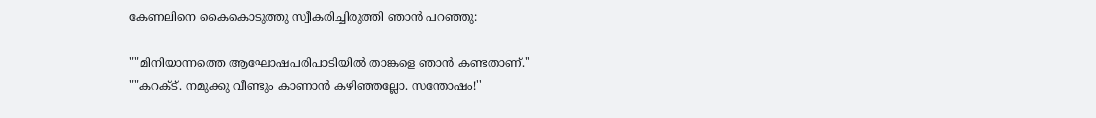കേണലിനെ കൈകൊടുത്തു സ്വീകരിച്ചിരുത്തി ഞാൻ പറഞ്ഞു:

""മിനിയാന്നത്തെ ആഘോഷപരിപാടിയിൽ താങ്കളെ ഞാൻ കണ്ടതാണ്.''
""കറക്ട്. നമുക്കു വീണ്ടും കാണാൻ കഴിഞ്ഞല്ലോ. സന്തോഷം!''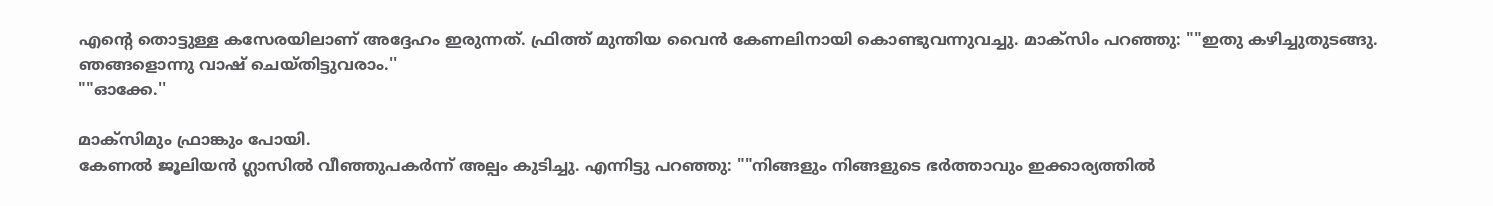എന്‍റെ തൊട്ടുള്ള കസേരയിലാണ് അദ്ദേഹം ഇരുന്നത്. ഫ്രിത്ത് മുന്തിയ വൈൻ കേണലിനായി കൊണ്ടുവന്നുവച്ചു. മാക്സിം പറഞ്ഞു: ""ഇതു കഴിച്ചുതുടങ്ങു. ഞങ്ങളൊന്നു വാഷ് ചെയ്തിട്ടുവരാം.''
""ഓക്കേ.''

മാക്സിമും ഫ്രാങ്കും പോയി.
കേണൽ ജൂലിയൻ ഗ്ലാസിൽ വീഞ്ഞുപകർന്ന് അല്പം കുടിച്ചു. എന്നിട്ടു പറഞ്ഞു: ""നിങ്ങളും നിങ്ങളുടെ ഭർത്താവും ഇക്കാര്യത്തിൽ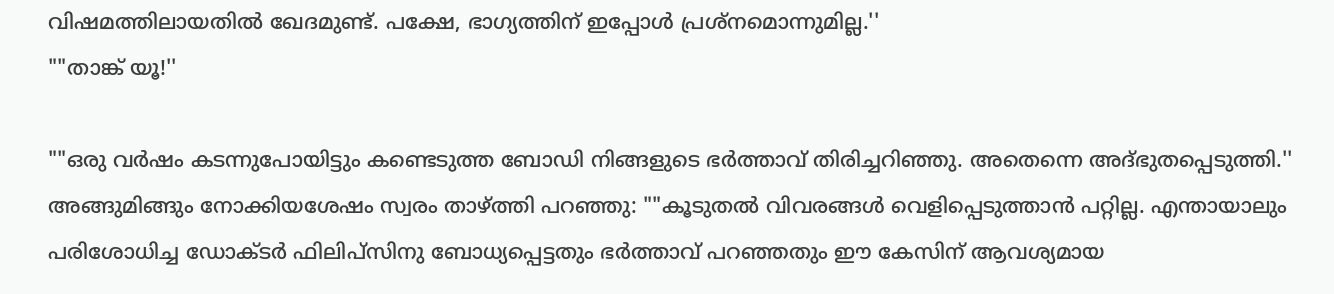വിഷമത്തിലായതിൽ ഖേദമുണ്ട്. പക്ഷേ, ഭാഗ്യത്തിന് ഇപ്പോൾ പ്രശ്നമൊന്നുമില്ല.''
""താങ്ക് യൂ!''

""ഒരു വർഷം കടന്നുപോയിട്ടും കണ്ടെടുത്ത ബോഡി നിങ്ങളുടെ ഭർത്താവ് തിരിച്ചറിഞ്ഞു. അതെന്നെ അദ്ഭുതപ്പെടുത്തി.'' അങ്ങുമിങ്ങും നോക്കിയശേഷം സ്വരം താഴ്ത്തി പറഞ്ഞു: ""കൂടുതൽ വിവരങ്ങൾ വെളിപ്പെടുത്താൻ പറ്റില്ല. എന്തായാലും പരിശോധിച്ച ഡോക്ടർ ഫിലിപ്സിനു ബോധ്യപ്പെട്ടതും ഭർത്താവ് പറഞ്ഞതും ഈ കേസിന് ആവശ്യമായ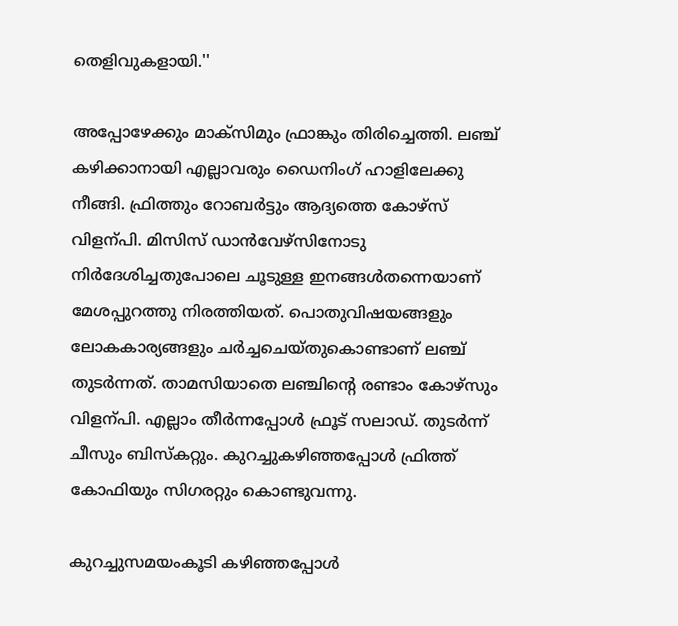തെളിവുകളായി.''

അപ്പോഴേക്കും മാക്സിമും ഫ്രാങ്കും തിരിച്ചെത്തി. ലഞ്ച് കഴിക്കാനായി എല്ലാവരും ഡൈനിംഗ് ഹാളിലേക്കു നീങ്ങി. ഫ്രിത്തും റോബർട്ടും ആദ്യത്തെ കോഴ്സ് വിളന്പി. മിസിസ് ഡാൻവേഴ്സിനോടു നിർദേശിച്ചതുപോലെ ചൂടുള്ള ഇനങ്ങൾതന്നെയാണ് മേശപ്പുറത്തു നിരത്തിയത്. പൊതുവിഷയങ്ങളും ലോകകാര്യങ്ങളും ചർച്ചചെയ്തുകൊണ്ടാണ് ലഞ്ച് തുടർന്നത്. താമസിയാതെ ലഞ്ചിന്‍റെ രണ്ടാം കോഴ്സും വിളന്പി. എല്ലാം തീർന്നപ്പോൾ ഫ്രൂട് സലാഡ്. തുടർന്ന് ചീസും ബിസ്കറ്റും. കുറച്ചുകഴിഞ്ഞപ്പോൾ ഫ്രിത്ത് കോഫിയും സിഗരറ്റും കൊണ്ടുവന്നു.

കുറച്ചുസമയംകൂടി കഴിഞ്ഞപ്പോൾ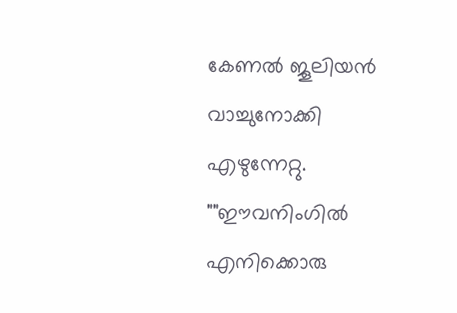കേണൽ ജൂലിയൻ വാച്ചുനോക്കി എഴുന്നേറ്റു. ""ഈവനിംഗിൽ എനിക്കൊരു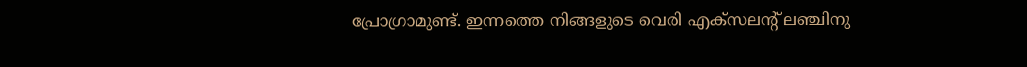പ്രോഗ്രാമുണ്ട്. ഇന്നത്തെ നിങ്ങളുടെ വെരി എക്സലന്‍റ് ലഞ്ചിനു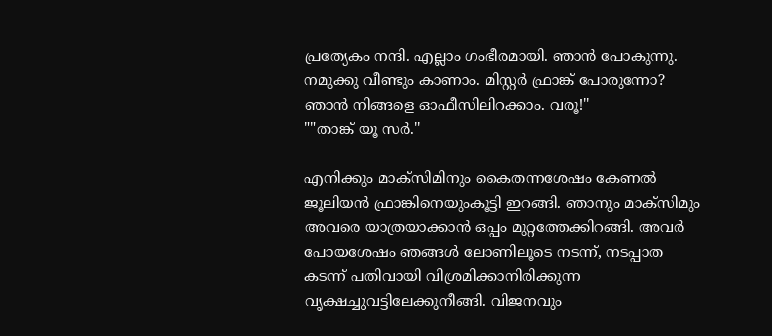പ്രത്യേകം നന്ദി. എല്ലാം ഗംഭീരമായി. ഞാൻ പോകുന്നു. നമുക്കു വീണ്ടും കാണാം. മിസ്റ്റർ ഫ്രാങ്ക് പോരുന്നോ? ഞാൻ നിങ്ങളെ ഓഫീസിലിറക്കാം. വരൂ!''
""താങ്ക് യൂ സർ.''

എനിക്കും മാക്സിമിനും കൈതന്നശേഷം കേണൽ ജൂലിയൻ ഫ്രാങ്കിനെയുംകൂട്ടി ഇറങ്ങി. ഞാനും മാക്സിമും അവരെ യാത്രയാക്കാൻ ഒപ്പം മുറ്റത്തേക്കിറങ്ങി. അവർ പോയശേഷം ഞങ്ങൾ ലോണിലൂടെ നടന്ന്, നടപ്പാത കടന്ന് പതിവായി വിശ്രമിക്കാനിരിക്കുന്ന വൃക്ഷച്ചുവട്ടിലേക്കുനീങ്ങി. വിജനവും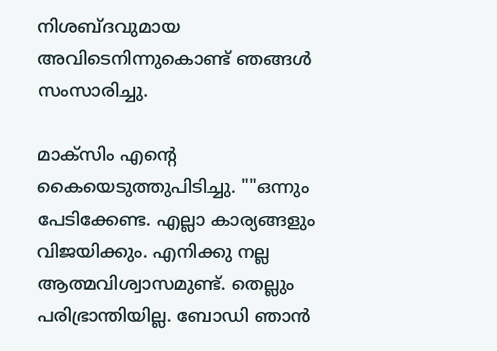നിശബ്ദവുമായ അവിടെനിന്നുകൊണ്ട് ഞങ്ങൾ സംസാരിച്ചു.

മാക്സിം എന്‍റെ കൈയെടുത്തുപിടിച്ചു. ""ഒന്നും പേടിക്കേണ്ട. എല്ലാ കാര്യങ്ങളും വിജയിക്കും. എനിക്കു നല്ല ആത്മവിശ്വാസമുണ്ട്. തെല്ലും പരിഭ്രാന്തിയില്ല. ബോഡി ഞാൻ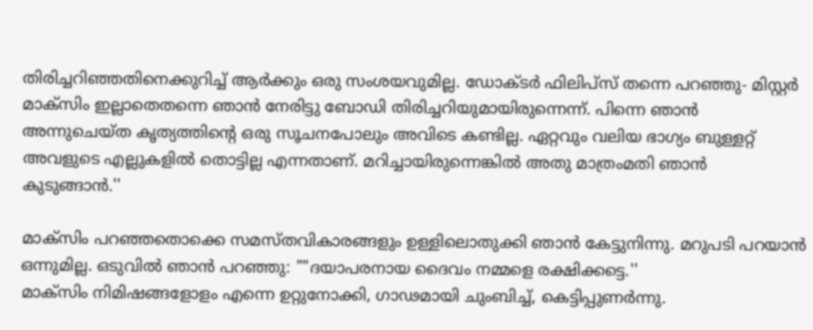തിരിച്ചറിഞ്ഞതിനെക്കുറിച്ച് ആർക്കും ഒരു സംശയവുമില്ല. ഡോക്ടർ ഫിലിപ്സ് തന്നെ പറഞ്ഞു- മിസ്റ്റർ മാക്സിം ഇല്ലാതെതന്നെ ഞാൻ നേരിട്ടു ബോഡി തിരിച്ചറിയുമായിരുന്നെന്ന്. പിന്നെ ഞാൻ അന്നുചെയ്ത കൃത്യത്തിന്‍റെ ഒരു സൂചനപോലും അവിടെ കണ്ടില്ല. ഏറ്റവും വലിയ ഭാഗ്യം ബുള്ളറ്റ് അവളുടെ എല്ലുകളിൽ തൊട്ടില്ല എന്നതാണ്. മറിച്ചായിരുന്നെങ്കിൽ അതു മാത്രംമതി ഞാൻ കുടുങ്ങാൻ.''

മാക്സിം പറഞ്ഞതൊക്കെ സമസ്തവികാരങ്ങളും ഉള്ളിലൊതുക്കി ഞാൻ കേട്ടുനിന്നു. മറുപടി പറയാൻ ഒന്നുമില്ല. ഒടുവിൽ ഞാൻ പറഞ്ഞു: ""ദയാപരനായ ദൈവം നമ്മളെ രക്ഷിക്കട്ടെ.''
മാക്സിം നിമിഷങ്ങളോളം എന്നെ ഉറ്റുനോക്കി, ഗാഢമായി ചുംബിച്ച്, കെട്ടിപ്പുണർന്നു.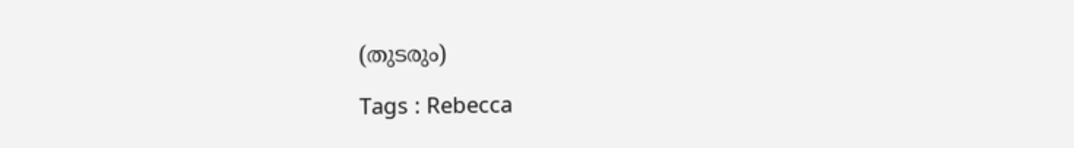(തുടരും)

Tags : Rebecca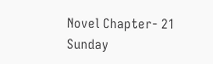Novel Chapter- 21 Sunday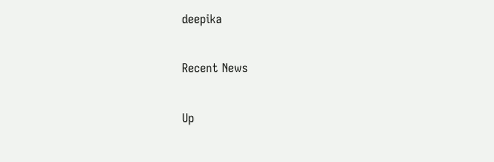deepika

Recent News

Up